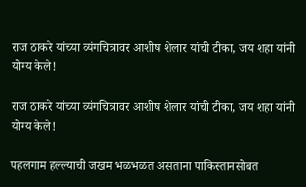राज ठाकरे यांच्या व्यंगचित्रावर आशीष शेलार यांची टीका, जय शहा यांनी योग्य केले!

राज ठाकरे यांच्या व्यंगचित्रावर आशीष शेलार यांची टीका, जय शहा यांनी योग्य केले!

पहलगाम हल्ल्याची जखम भळभळत असताना पाकिस्तानसोबत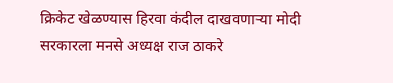क्रिकेट खेळण्यास हिरवा कंदील दाखवणाऱ्या मोदी सरकारला मनसे अध्यक्ष राज ठाकरे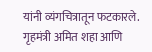यांनी व्यंगचित्रातून फटकारले. गृहमंत्री अमित शहा आणि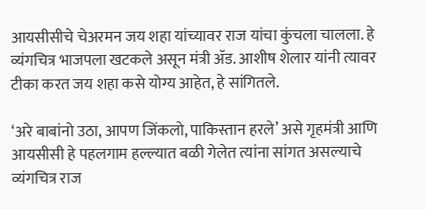आयसीसीचे चेअरमन जय शहा यांच्यावर राज यांचा कुंचला चालला. हे व्यंगचित्र भाजपला खटकले असून मंत्री ॲड. आशीष शेलार यांनी त्यावर टीका करत जय शहा कसे योग्य आहेत, हे सांगितले.

‘अरे बाबांनो उठा, आपण जिंकलो, पाकिस्तान हरले’ असे गृहमंत्री आणि आयसीसी हे पहलगाम हल्ल्यात बळी गेलेत त्यांना सांगत असल्याचे व्यंगचित्र राज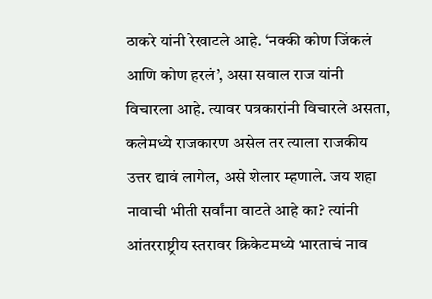ठाकरे यांनी रेखाटले आहे. ‘नक्की कोण जिंकलं आणि कोण हरलं’, असा सवाल राज यांनी विचारला आहे. त्यावर पत्रकारांनी विचारले असता, कलेमध्ये राजकारण असेल तर त्याला राजकीय उत्तर द्यावं लागेल, असे शेलार म्हणाले. जय शहा नावाची भीती सर्वांना वाटते आहे का? त्यांनी आंतरराष्ट्रीय स्तरावर क्रिकेटमध्ये भारताचं नाव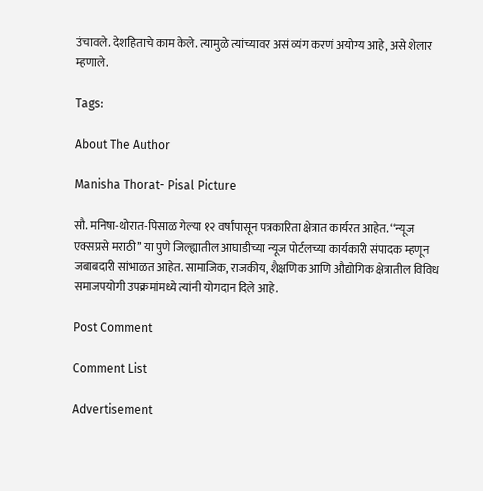उंचावले. देशहिताचे काम केले. त्यामुळे त्यांच्यावर असं व्यंग करणं अयोग्य आहे, असे शेलार म्हणाले.

Tags:

About The Author

Manisha Thorat- Pisal Picture

सौ. मनिषा-थोरात-पिसाळ गेल्या १२ वर्षांपासून पत्रकारिता क्षेत्रात कार्यरत आहेत. ‘‘न्यूज एक्सप्रसे मराठी’’ या पुणे जिल्ह्यातील आघाडीच्या न्यूज पोर्टलच्या कार्यकारी संपादक म्हणून जबाबदारी सांभाळत आहेत. सामाजिक, राजकीय, शैक्षणिक आणि औद्योगिक क्षेत्रातील विविध समाजपयोगी उपक्रमांमध्ये त्यांनी योगदान दिले आहे.

Post Comment

Comment List

Advertisement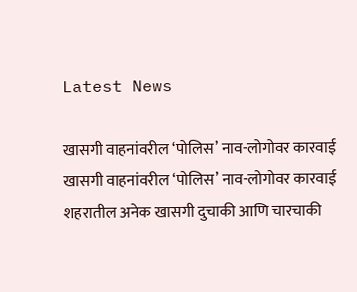Latest News

खासगी वाहनांवरील ‘पोलिस’ नाव-लोगोवर कारवाई खासगी वाहनांवरील ‘पोलिस’ नाव-लोगोवर कारवाई
शहरातील अनेक खासगी दुचाकी आणि चारचाकी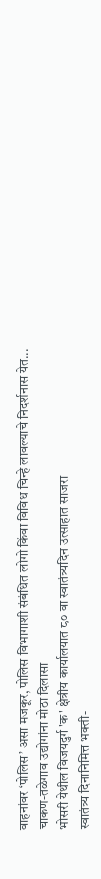वाहनांवर ‘पोलिस’ असा मजकूर, पोलिस विभागाशी संबंधित लोगो किंवा विविध चिन्हे लावल्याचे निदर्शनास येत...
चाकण-तळेगाव उद्योगांना मोठा दिलासा
भोसरी येथील विजयदुर्ग 'क' क्षेत्रीय कार्यालयात ८० वा स्वातंत्र्यदिन उत्साहात साजरा
स्वातंत्र्य दिनानिमित्त भक्ती-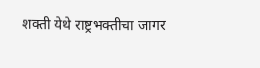शक्ती येथे राष्ट्रभक्तीचा जागर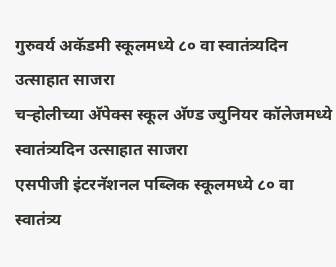गुरुवर्य अकॅडमी स्कूलमध्ये ८० वा स्वातंत्र्यदिन उत्साहात साजरा
चऱ्होलीच्या अ‍ॅपेक्स स्कूल अ‍ॅण्ड ज्युनियर कॉलेजमध्ये स्वातंत्र्यदिन उत्साहात साजरा
एसपीजी इंटरनॅशनल पब्लिक स्कूलमध्ये ८० वा स्वातंत्र्य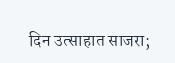दिन उत्साहात साजरा;